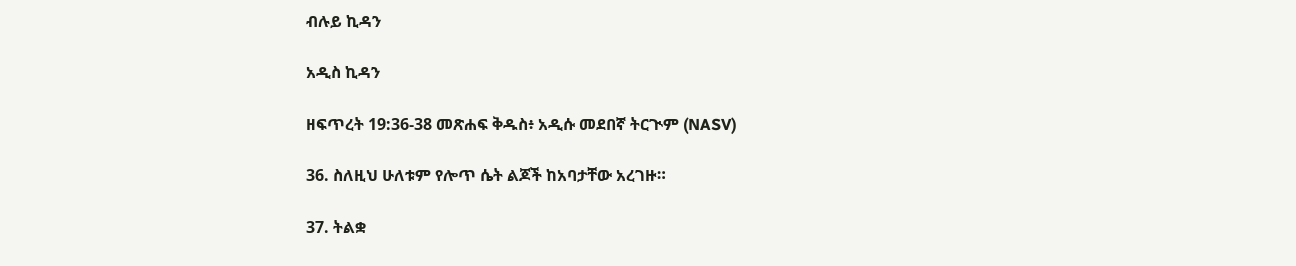ብሉይ ኪዳን

አዲስ ኪዳን

ዘፍጥረት 19:36-38 መጽሐፍ ቅዱስ፥ አዲሱ መደበኛ ትርጒም (NASV)

36. ስለዚህ ሁለቱም የሎጥ ሴት ልጆች ከአባታቸው አረገዙ።

37. ትልቋ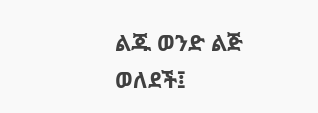ልጁ ወንድ ልጅ ወለደች፤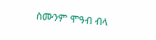ስሙንም ሞዓብ ብላ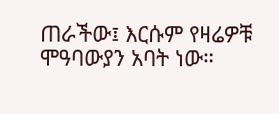ጠራችው፤ እርሱም የዛሬዎቹ ሞዓባውያን አባት ነው።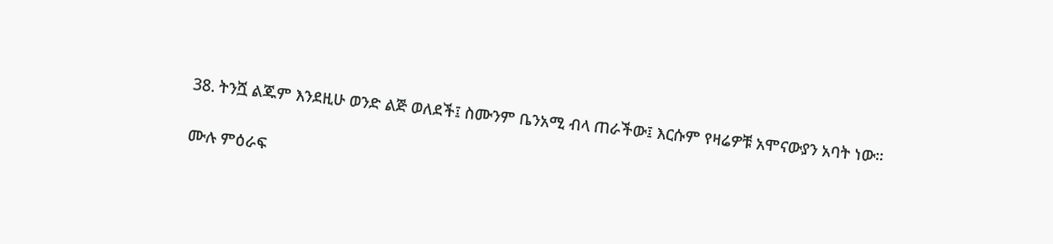38. ትንሿ ልጁም እንደዚሁ ወንድ ልጅ ወለደች፤ ስሙንም ቤንአሚ ብላ ጠራችው፤ እርሱም የዛሬዎቹ አሞናውያን አባት ነው።

ሙሉ ምዕራፍ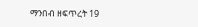ማንበብ ዘፍጥረት 19